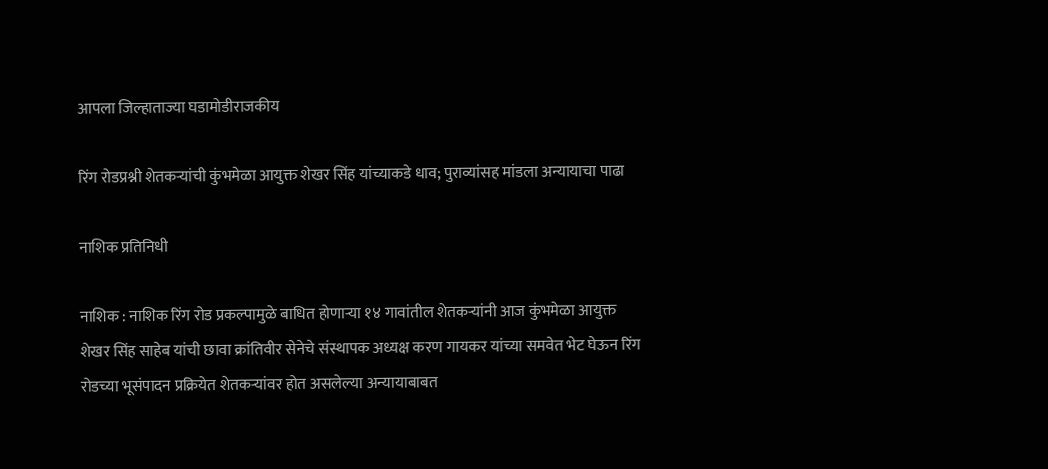आपला जिल्हाताज्या घडामोडीराजकीय

रिंग रोडप्रश्नी शेतकऱ्यांची कुंभमेळा आयुक्त शेखर सिंह यांच्याकडे धाव; पुराव्यांसह मांडला अन्यायाचा पाढा

नाशिक प्रतिनिधी

नाशिक : नाशिक रिंग रोड प्रकल्पामुळे बाधित होणाऱ्या १४ गावांतील शेतकऱ्यांनी आज कुंभमेळा आयुक्त शेखर सिंह साहेब यांची छावा क्रांतिवीर सेनेचे संस्थापक अध्यक्ष करण गायकर यांच्या समवेत भेट घेऊन रिंग रोडच्या भूसंपादन प्रक्रियेत शेतकऱ्यांवर होत असलेल्या अन्यायाबाबत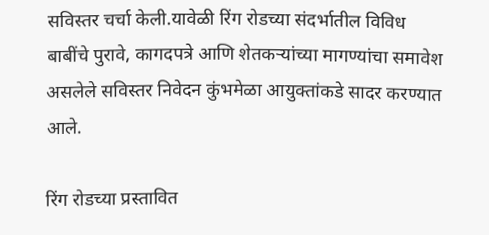सविस्तर चर्चा केली.यावेळी रिंग रोडच्या संदर्भातील विविध बाबींचे पुरावे, कागदपत्रे आणि शेतकऱ्यांच्या मागण्यांचा समावेश असलेले सविस्तर निवेदन कुंभमेळा आयुक्तांकडे सादर करण्यात आले.

रिंग रोडच्या प्रस्तावित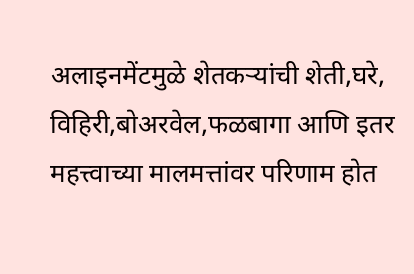अलाइनमेंटमुळे शेतकऱ्यांची शेती,घरे, विहिरी,बोअरवेल,फळबागा आणि इतर महत्त्वाच्या मालमत्तांवर परिणाम होत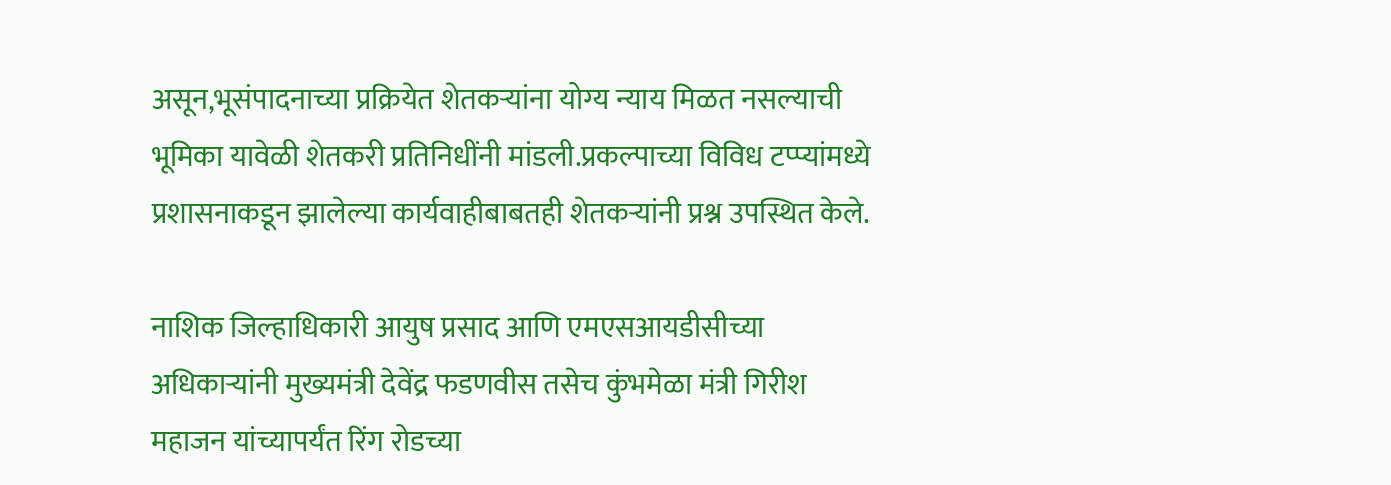असून,भूसंपादनाच्या प्रक्रियेत शेतकऱ्यांना योग्य न्याय मिळत नसल्याची भूमिका यावेळी शेतकरी प्रतिनिधींनी मांडली.प्रकल्पाच्या विविध टप्प्यांमध्ये प्रशासनाकडून झालेल्या कार्यवाहीबाबतही शेतकऱ्यांनी प्रश्न उपस्थित केले.

नाशिक जिल्हाधिकारी आयुष प्रसाद आणि एमएसआयडीसीच्या अधिकाऱ्यांनी मुख्यमंत्री देवेंद्र फडणवीस तसेच कुंभमेळा मंत्री गिरीश महाजन यांच्यापर्यंत रिंग रोडच्या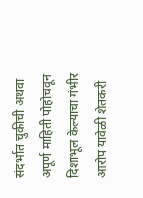संदर्भात चुकीची अथवा अपूर्ण माहिती पोहोचवून दिशाभूल केल्याचा गंभीर आरोप यावेळी शेतकरी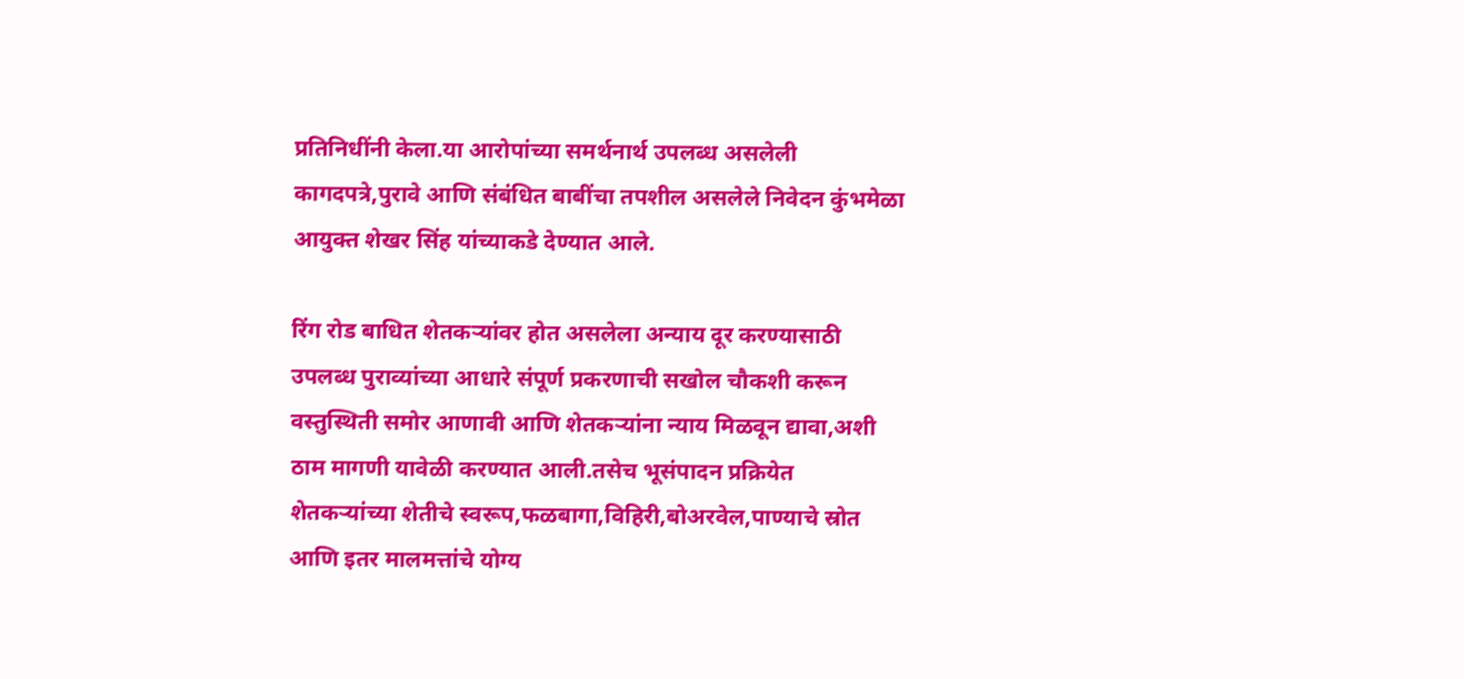प्रतिनिधींनी केला.या आरोपांच्या समर्थनार्थ उपलब्ध असलेली कागदपत्रे,पुरावे आणि संबंधित बाबींचा तपशील असलेले निवेदन कुंभमेळा आयुक्त शेखर सिंह यांच्याकडे देण्यात आले.

रिंग रोड बाधित शेतकऱ्यांवर होत असलेला अन्याय दूर करण्यासाठी उपलब्ध पुराव्यांच्या आधारे संपूर्ण प्रकरणाची सखोल चौकशी करून वस्तुस्थिती समोर आणावी आणि शेतकऱ्यांना न्याय मिळवून द्यावा,अशी ठाम मागणी यावेळी करण्यात आली.तसेच भूसंपादन प्रक्रियेत शेतकऱ्यांच्या शेतीचे स्वरूप,फळबागा,विहिरी,बोअरवेल,पाण्याचे स्रोत आणि इतर मालमत्तांचे योग्य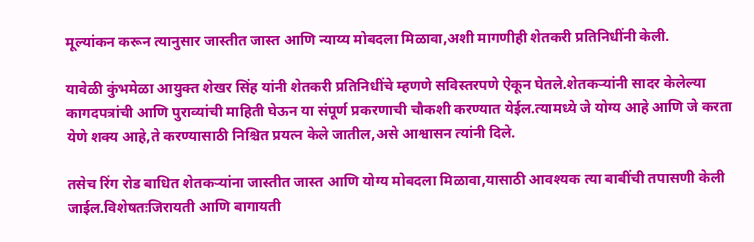मूल्यांकन करून त्यानुसार जास्तीत जास्त आणि न्याय्य मोबदला मिळावा,अशी मागणीही शेतकरी प्रतिनिधींनी केली.

यावेळी कुंभमेळा आयुक्त शेखर सिंह यांनी शेतकरी प्रतिनिधींचे म्हणणे सविस्तरपणे ऐकून घेतले.शेतकऱ्यांनी सादर केलेल्या कागदपत्रांची आणि पुराव्यांची माहिती घेऊन या संपूर्ण प्रकरणाची चौकशी करण्यात येईल.त्यामध्ये जे योग्य आहे आणि जे करता येणे शक्य आहे,ते करण्यासाठी निश्चित प्रयत्न केले जातील,असे आश्वासन त्यांनी दिले.

तसेच रिंग रोड बाधित शेतकऱ्यांना जास्तीत जास्त आणि योग्य मोबदला मिळावा,यासाठी आवश्यक त्या बाबींची तपासणी केली जाईल.विशेषतःजिरायती आणि बागायती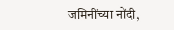जमिनींच्या नोंदी,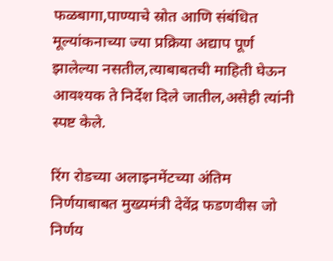फळबागा,पाण्याचे स्रोत आणि संबंधित मूल्यांकनाच्या ज्या प्रक्रिया अद्याप पूर्ण झालेल्या नसतील,त्याबाबतची माहिती घेऊन आवश्यक ते निर्देश दिले जातील,असेही त्यांनी स्पष्ट केले.

रिंग रोडच्या अलाइनमेंटच्या अंतिम निर्णयाबाबत मुख्यमंत्री देवेंद्र फडणवीस जो निर्णय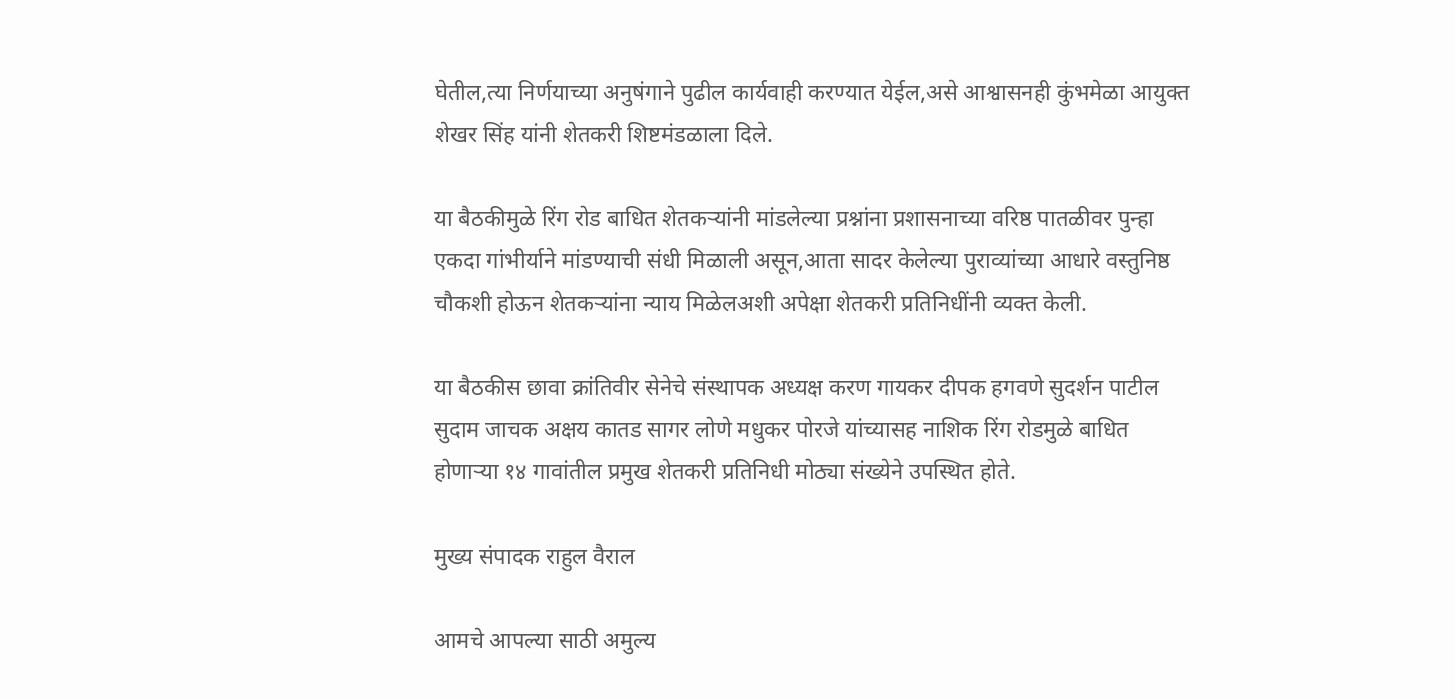घेतील,त्या निर्णयाच्या अनुषंगाने पुढील कार्यवाही करण्यात येईल,असे आश्वासनही कुंभमेळा आयुक्त शेखर सिंह यांनी शेतकरी शिष्टमंडळाला दिले.

या बैठकीमुळे रिंग रोड बाधित शेतकऱ्यांनी मांडलेल्या प्रश्नांना प्रशासनाच्या वरिष्ठ पातळीवर पुन्हा एकदा गांभीर्याने मांडण्याची संधी मिळाली असून,आता सादर केलेल्या पुराव्यांच्या आधारे वस्तुनिष्ठ चौकशी होऊन शेतकऱ्यांना न्याय मिळेलअशी अपेक्षा शेतकरी प्रतिनिधींनी व्यक्त केली.

या बैठकीस छावा क्रांतिवीर सेनेचे संस्थापक अध्यक्ष करण गायकर दीपक हगवणे सुदर्शन पाटील सुदाम जाचक अक्षय कातड सागर लोणे मधुकर पोरजे यांच्यासह नाशिक रिंग रोडमुळे बाधित होणाऱ्या १४ गावांतील प्रमुख शेतकरी प्रतिनिधी मोठ्या संख्येने उपस्थित होते.

मुख्य संपादक राहुल वैराल

आमचे आपल्या साठी अमुल्य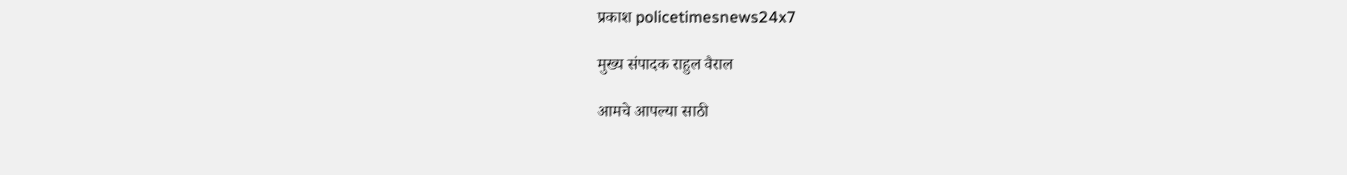प्रकाश policetimesnews24x7

मुख्य संपादक राहुल वैराल

आमचे आपल्या साठी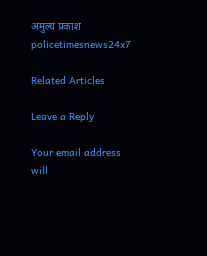अमुल्य प्रकाश policetimesnews24x7

Related Articles

Leave a Reply

Your email address will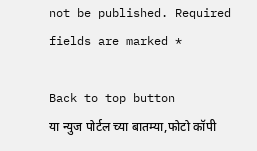not be published. Required fields are marked *

Back to top button
या न्युज पोर्टल च्या बातम्या,फोटो कॉपी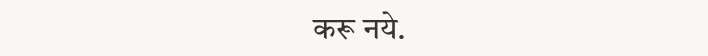करू नये.